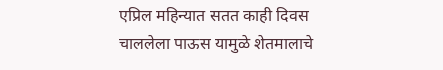एप्रिल महिन्यात सतत काही दिवस चाललेला पाऊस यामुळे शेतमालाचे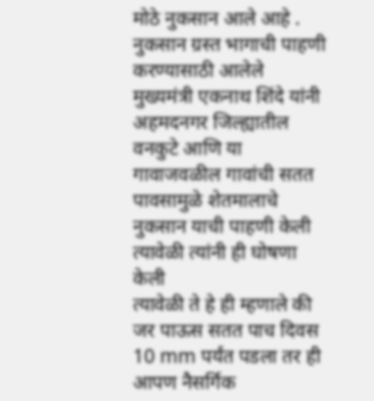मोठे नुकसान आले आहे . नुकसान ग्रस्त भागाची पाहणी करण्यासाठी आलेले मुख्यमंत्री एकनाथ शिंदे यांनी अहमदनगर जिल्ह्यातील वनकुटे आणि या गावाजवळील गावांची सतत पावसामुळे शेतमालाचे नुकसान याची पाहणी केली त्यावेळी त्यांनी ही घोषणा केली
त्यावेळी ते हे ही म्हणाले की जर पाऊस सतत पाच दिवस 10 mm पर्यंत पडला तर ही आपण नैसर्गिक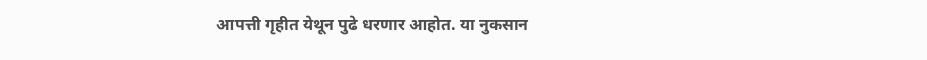आपत्ती गृहीत येथून पुढे धरणार आहोत. या नुकसान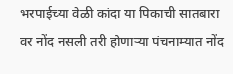भरपाईच्या वेळी कांदा या पिकाची सातबारा वर नोंद नसली तरी होणाऱ्या पंचनाम्यात नोंद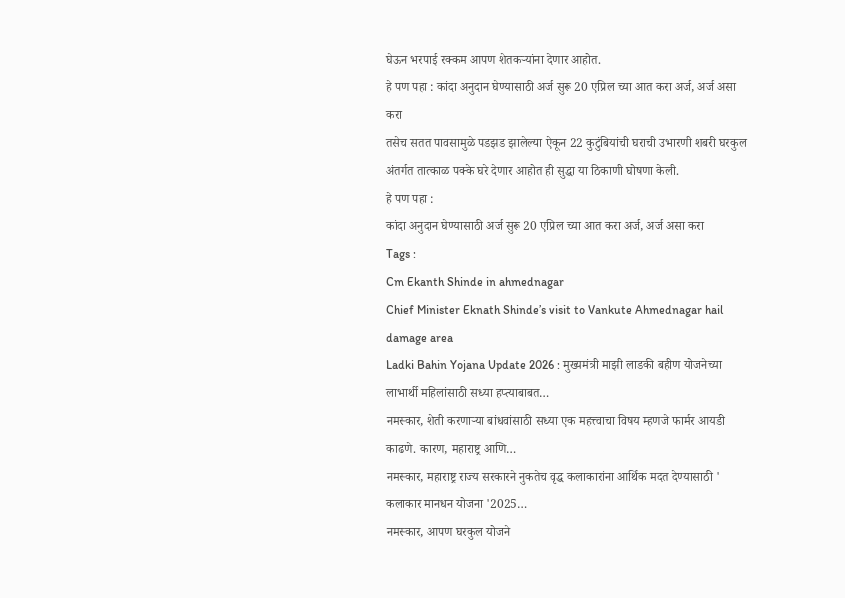घेऊन भरपाई रक्कम आपण शेतकऱ्यांना देणार आहोत.
हे पण पहा : कांदा अनुदान घेण्यासाठी अर्ज सुरू 20 एप्रिल च्या आत करा अर्ज, अर्ज असा करा
तसेच सतत पावसामुळे पडझड झालेल्या ऐकून 22 कुटुंबियांची घराची उभारणी शबरी घरकुल अंतर्गत तात्काळ पक्के घरे देणार आहोत ही सुद्धा या ठिकाणी घोषणा केली.
हे पण पहा :
कांदा अनुदान घेण्यासाठी अर्ज सुरू 20 एप्रिल च्या आत करा अर्ज, अर्ज असा करा
Tags :
Cm Ekanth Shinde in ahmednagar
Chief Minister Eknath Shinde’s visit to Vankute Ahmednagar hail damage area
Ladki Bahin Yojana Update 2026 : मुख्यमंत्री माझी लाडकी बहीण योजनेच्या लाभार्थी महिलांसाठी सध्या हप्त्याबाबत…
नमस्कार, शेती करणाऱ्या बांधवांसाठी सध्या एक महत्त्वाचा विषय म्हणजे फार्मर आयडी काढणे. कारण, महाराष्ट्र आणि…
नमस्कार, महाराष्ट्र राज्य सरकारने नुकतेच वृद्ध कलाकारांना आर्थिक मदत देण्यासाठी ' कलाकार मानधन योजना '2025…
नमस्कार, आपण घरकुल योजने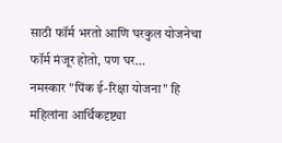साठी फॉर्म भरतो आणि घरकुल योजनेचा फॉर्म मंजूर होतो, पण घर…
नमस्कार "पिंक ई-रिक्षा योजना" हि महिलांना आर्थिकदृष्ट्या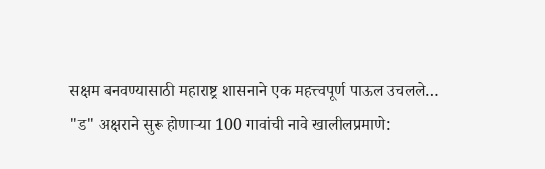सक्षम बनवण्यासाठी महाराष्ट्र शासनाने एक महत्त्वपूर्ण पाऊल उचलले…
"ड" अक्षराने सुरू होणाऱ्या 100 गावांची नावे खालीलप्रमाणे: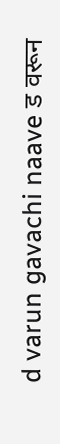d varun gavachi naave ड वरून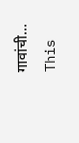गावांची…
This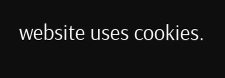website uses cookies.